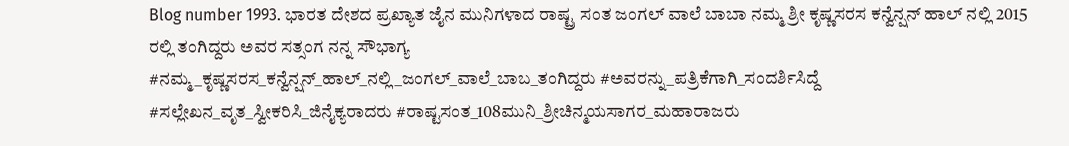Blog number 1993. ಭಾರತ ದೇಶದ ಪ್ರಖ್ಯಾತ ಜೈನ ಮುನಿಗಳಾದ ರಾಷ್ಟ್ರ ಸಂತ ಜಂಗಲ್ ವಾಲೆ ಬಾಬಾ ನಮ್ಮ ಶ್ರೀ ಕೃಷ್ಣಸರಸ ಕನ್ವೆನ್ಷನ್ ಹಾಲ್ ನಲ್ಲಿ 2015 ರಲ್ಲಿ ತಂಗಿದ್ದರು ಅವರ ಸತ್ಸಂಗ ನನ್ನ ಸೌಭಾಗ್ಯ
#ನಮ್ಮ_ಕೃಷ್ಣಸರಸ_ಕನ್ವೆನ್ಷನ್_ಹಾಲ್_ನಲ್ಲಿ_ಜಂಗಲ್_ವಾಲೆ_ಬಾಬ_ತಂಗಿದ್ದರು #ಅವರನ್ನು_ಪತ್ರಿಕೆಗಾಗಿ_ಸಂದರ್ಶಿಸಿದ್ದೆ #ಸಲ್ಲೇಖನ_ವೃತ_ಸ್ವೀಕರಿಸಿ_ಜಿನೈಕ್ಯರಾದರು #ರಾಷ್ಟಸಂತ_108ಮುನಿ_ಶ್ರೀಚಿನ್ಮಯಸಾಗರ_ಮಹಾರಾಜರು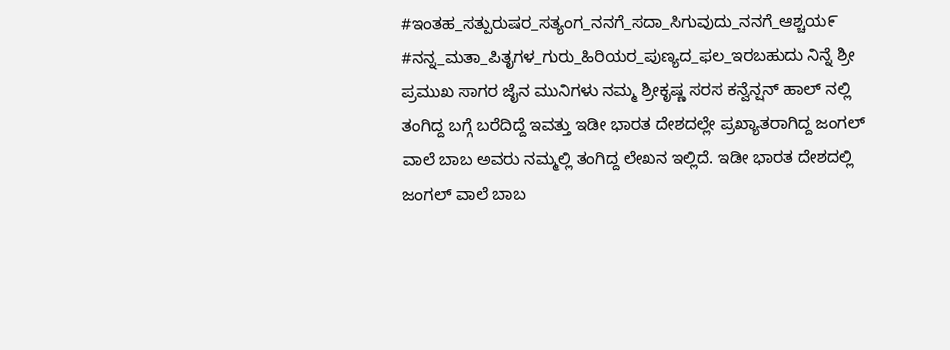#ಇಂತಹ_ಸತ್ಪುರುಷರ_ಸತ್ಯಂಗ_ನನಗೆ_ಸದಾ_ಸಿಗುವುದು_ನನಗೆ_ಆಶ್ಚಯ೯ #ನನ್ನ_ಮತಾ_ಪಿತೃಗಳ_ಗುರು_ಹಿರಿಯರ_ಪುಣ್ಯದ_ಫಲ_ಇರಬಹುದು ನಿನ್ನೆ ಶ್ರೀ ಪ್ರಮುಖ ಸಾಗರ ಜೈನ ಮುನಿಗಳು ನಮ್ಮ ಶ್ರೀಕೃಷ್ಣ ಸರಸ ಕನ್ವೆನ್ಷನ್ ಹಾಲ್ ನಲ್ಲಿ ತಂಗಿದ್ದ ಬಗ್ಗೆ ಬರೆದಿದ್ದೆ ಇವತ್ತು ಇಡೀ ಭಾರತ ದೇಶದಲ್ಲೇ ಪ್ರಖ್ಯಾತರಾಗಿದ್ದ ಜಂಗಲ್ ವಾಲೆ ಬಾಬ ಅವರು ನಮ್ಮಲ್ಲಿ ತಂಗಿದ್ದ ಲೇಖನ ಇಲ್ಲಿದೆ. ಇಡೀ ಭಾರತ ದೇಶದಲ್ಲಿ ಜಂಗಲ್ ವಾಲೆ ಬಾಬ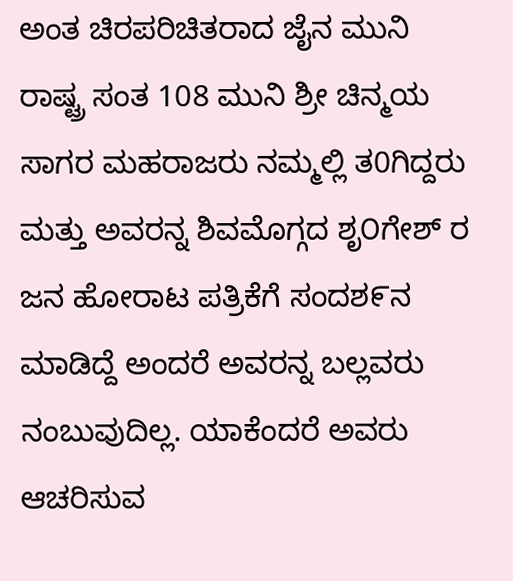ಅಂತ ಚಿರಪರಿಚಿತರಾದ ಜೈನ ಮುನಿ ರಾಷ್ಟ್ರ ಸಂತ 108 ಮುನಿ ಶ್ರೀ ಚಿನ್ಮಯ ಸಾಗರ ಮಹರಾಜರು ನಮ್ಮಲ್ಲಿ ತ0ಗಿದ್ದರು ಮತ್ತು ಅವರನ್ನ ಶಿವಮೊಗ್ಗದ ಶೃ೦ಗೇಶ್ ರ ಜನ ಹೋರಾಟ ಪತ್ರಿಕೆಗೆ ಸಂದಶ೯ನ ಮಾಡಿದ್ದೆ ಅಂದರೆ ಅವರನ್ನ ಬಲ್ಲವರು ನಂಬುವುದಿಲ್ಲ. ಯಾಕೆಂದರೆ ಅವರು ಆಚರಿಸುವ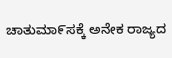ಚಾತುಮಾ೯ಸಕ್ಕೆ ಅನೇಕ ರಾಜ್ಯದ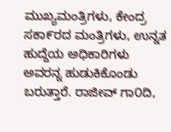ಮುಖ್ಯಮಂತ್ರಿಗಳು, ಕೇಂದ್ರ ಸಕಾ೯ರದ ಮಂತ್ರಿಗಳು, ಉನ್ನತ ಹುದ್ದೆಯ ಅಧಿಕಾರಿಗಳು ಅವರನ್ನ ಹುಡುಕಿಕೊಂಡು ಬರುತ್ತಾರೆ. ರಾಜೀವ್ ಗಾ೦ದಿ,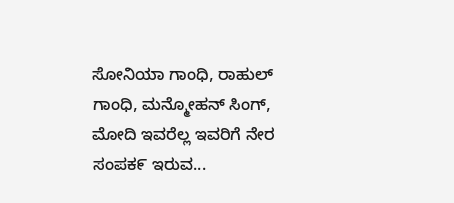ಸೋನಿಯಾ ಗಾಂಧಿ, ರಾಹುಲ್ ಗಾಂಧಿ, ಮನ್ಮೋಹನ್ ಸಿಂಗ್, ಮೋದಿ ಇವರೆಲ್ಲ ಇವರಿಗೆ ನೇರ ಸಂಪಕ೯ ಇರುವ...